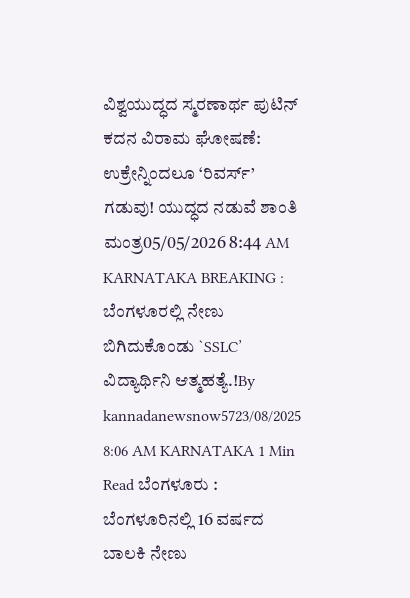ವಿಶ್ವಯುದ್ಧದ ಸ್ಮರಣಾರ್ಥ ಪುಟಿನ್ ಕದನ ವಿರಾಮ ಘೋಷಣೆ: ಉಕ್ರೇನ್ನಿಂದಲೂ ‘ರಿವರ್ಸ್’ ಗಡುವು! ಯುದ್ಧದ ನಡುವೆ ಶಾಂತಿ ಮಂತ್ರ05/05/2026 8:44 AM
KARNATAKA BREAKING : ಬೆಂಗಳೂರಲ್ಲಿ ನೇಣು ಬಿಗಿದುಕೊಂಡು `SSLC’ ವಿದ್ಯಾರ್ಥಿನಿ ಆತ್ಮಹತ್ಯೆ.!By kannadanewsnow5723/08/2025 8:06 AM KARNATAKA 1 Min Read ಬೆಂಗಳೂರು : ಬೆಂಗಳೂರಿನಲ್ಲಿ 16 ವರ್ಷದ ಬಾಲಕಿ ನೇಣು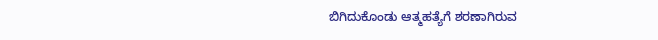ಬಿಗಿದುಕೊಂಡು ಆತ್ಮಹತ್ಯೆಗೆ ಶರಣಾಗಿರುವ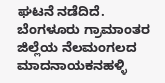ಘಟನೆ ನಡೆದಿದೆ. ಬೆಂಗಳೂರು ಗ್ರಾಮಾಂತರ ಜಿಲ್ಲೆಯ ನೆಲಮಂಗಲದ ಮಾದನಾಯಕನಹಳ್ಳಿ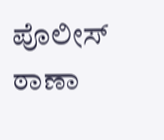ಪೊಲೀಸ್ ಠಾಣಾ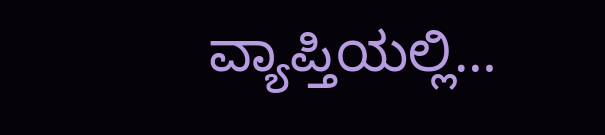ವ್ಯಾಪ್ತಿಯಲ್ಲಿ…